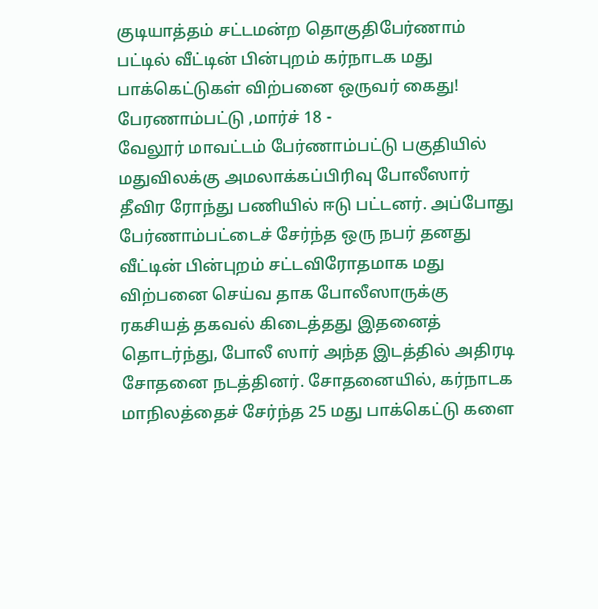குடியாத்தம் சட்டமன்ற தொகுதிபேர்ணாம் பட்டில் வீட்டின் பின்புறம் கர்நாடக மது பாக்கெட்டுகள் விற்பனை ஒருவர் கைது!
பேரணாம்பட்டு ,மார்ச் 18 -
வேலூர் மாவட்டம் பேர்ணாம்பட்டு பகுதியில் மதுவிலக்கு அமலாக்கப்பிரிவு போலீஸார் தீவிர ரோந்து பணியில் ஈடு பட்டனர். அப்போது பேர்ணாம்பட்டைச் சேர்ந்த ஒரு நபர் தனது வீட்டின் பின்புறம் சட்டவிரோதமாக மது விற்பனை செய்வ தாக போலீஸாருக்கு ரகசியத் தகவல் கிடைத்தது இதனைத் தொடர்ந்து, போலீ ஸார் அந்த இடத்தில் அதிரடி சோதனை நடத்தினர். சோதனையில், கர்நாடக மாநிலத்தைச் சேர்ந்த 25 மது பாக்கெட்டு களை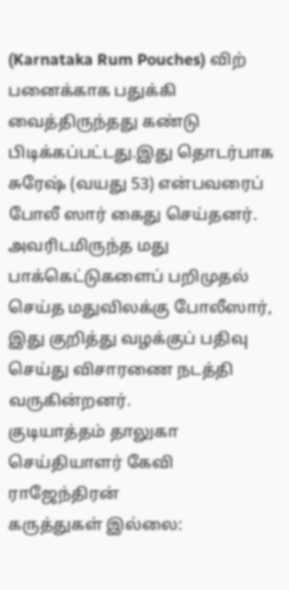(Karnataka Rum Pouches) விற் பனைக்காக பதுக்கி வைத்திருந்தது கண்டு பிடிக்கப்பட்டது.இது தொடர்பாக சுரேஷ் (வயது 53) என்பவரைப் போலீ ஸார் கைது செய்தனர். அவரிடமிருந்த மது பாக்கெட்டுகளைப் பறிமுதல் செய்த மதுவிலக்கு போலீஸார், இது குறித்து வழக்குப் பதிவு செய்து விசாரணை நடத்தி வருகின்றனர்.
குடியாத்தம் தாலுகா செய்தியாளர் கேவி ராஜேந்திரன்
கருத்துகள் இல்லை: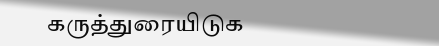கருத்துரையிடுக